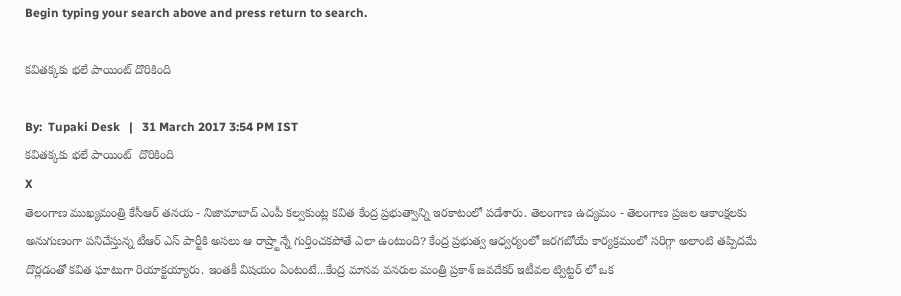Begin typing your search above and press return to search.

క‌విత‌క్క‌కు భ‌లే పాయింట్ దొరికింది

By:  Tupaki Desk   |   31 March 2017 3:54 PM IST
క‌విత‌క్క‌కు భ‌లే పాయింట్  దొరికింది
X
తెలంగాణ ముఖ్య‌మంత్రి కేసీఆర్ త‌న‌య‌ - నిజామాబాద్ ఎంపీ క‌ల్వ‌కుంట్ల క‌విత కేంద్ర ప్ర‌భుత్వాన్ని ఇర‌కాటంలో ప‌డేశారు. తెలంగాణ ఉద్య‌మం - తెలంగాణ ప్ర‌జ‌ల‌ ఆకాంక్ష‌ల‌కు అనుగుణంగా ప‌నిచేస్తున్న టీఆర్ ఎస్ పార్టీకి అస‌లు ఆ రాష్ర్టాన్నే గుర్తించ‌క‌పోతే ఎలా ఉంటుంది? కేంద్ర ప్ర‌భుత్వ ఆధ్వ‌ర్యంలో జ‌రగ‌బోయే కార్య‌క్ర‌మంలో స‌రిగ్గా అలాంటి త‌ప్పిద‌మే దొర్ల‌డంతో క‌విత ఘాటుగా రియాక్ట‌య్యారు. ఇంత‌కీ విష‌యం ఏంటంటే...కేంద్ర మానవ వనరుల మంత్రి ప్రకాశ్ జవదేకర్ ఇటీవ‌ల ట్విట్ట‌ర్‌ లో ఒక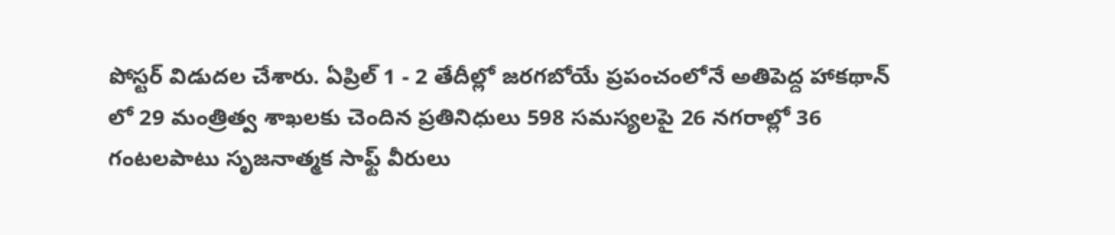పోస్ట‌ర్‌ విడుద‌ల చేశారు. ఏప్రిల్ 1 - 2 తేదీల్లో జ‌ర‌గ‌బోయే ప్రపంచంలోనే అతిపెద్ద హాకథాన్‌ లో 29 మంత్రిత్వ శాఖలకు చెందిన ప్ర‌తినిధులు 598 సమస్యలపై 26 నగరాల్లో 36 గంటలపాటు సృజనాత్మక సాఫ్ట్‌ వీరులు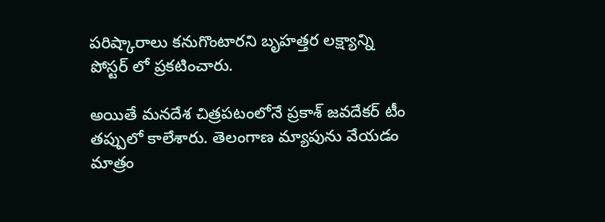పరిష్కారాలు కనుగొంటారని బృహత్తర లక్ష్యాన్ని పోస్టర్‌ లో ప్రకటించారు.

అయితే మనదేశ చిత్రపటంలోనే ప్రకాశ్ జవదేకర్ టీం తప్పులో కాలేశారు. తెలంగాణ మ్యాపును వేయడం మాత్రం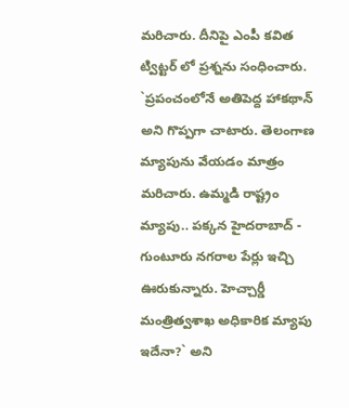మరిచారు. దీనిపై ఎంపీ కవిత ట్విట్టర్‌ లో ప్రశ్నను సంధించారు. `ప్రపంచంలోనే అతిపెద్ద హాకథాన్ అని గొప్పగా చాటారు. తెలంగాణ మ్యాపును వేయడం మాత్రం మరిచారు. ఉమ్మడి రాష్ట్రం మ్యాపు.. పక్కన హైదరాబాద్ - గుంటూరు నగరాల పేర్లు ఇచ్చి ఊరుకున్నారు. హెచ్చార్డీ మంత్రిత్వశాఖ అధికారిక మ్యాపు ఇదేనా?` అని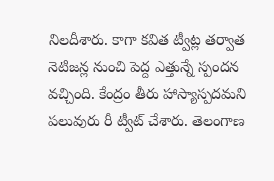నిలదీశారు. కాగా క‌విత ట్వీట్ల త‌ర్వాత నెటిజ‌న్ల నుంచి పెద్ద ఎత్తున్నే స్పంద‌న వ‌చ్చింది. కేంద్రం తీరు హాస్యాస్పదమని పలువురు రీ ట్వీట్ చేశారు. తెలంగాణ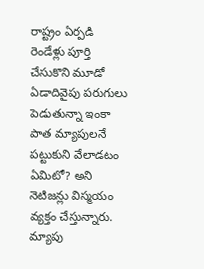రాష్ట్రం ఏర్పడి రెండేళ్లు పూర్తి చేసుకొని మూడో ఏడాదివైపు పరుగులు పెడుతున్నా ఇంకా పాత మ్యాపులనే పట్టుకుని వేలాడటం ఏమిటో? అని నెటిజన్లు విస్మయం వ్యక్తం చేస్తున్నారు. మ్యాపు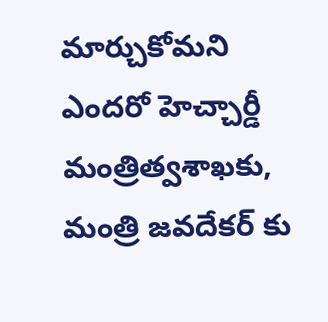మార్చుకోమని ఎందరో హెచ్చార్డీ మంత్రిత్వశాఖకు, మంత్రి జవదేకర్‌ కు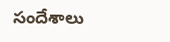సందేశాలు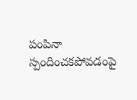పంపినా స్పందించకపోవడంపై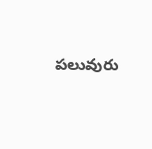పలువురు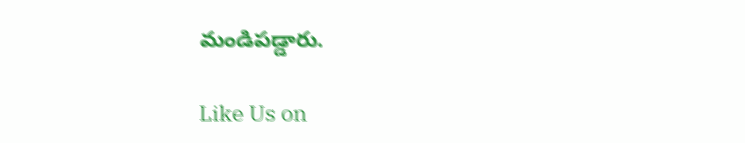మండిపడ్డారు.

Like Us on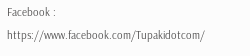Facebook : https://www.facebook.com/Tupakidotcom/